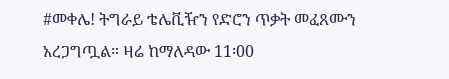#መቀሌ! ትግራይ ቴሌቪዥን የድሮን ጥቃት መፈጸሙን አረጋግጧል። ዛሬ ከማለዳው 11፡00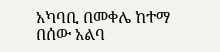አካባቢ በመቀሌ ከተማ በሰው አልባ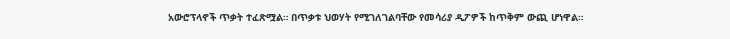አውሮፕላኖች ጥቃት ተፈጽሟል። በጥቃቱ ህወሃት የሚገለገልባቸው የመሳሪያ ዲፖዎች ከጥቅም ውጪ ሆነዋል።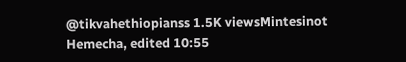@tikvahethiopianss 1.5K viewsMintesinot Hemecha, edited 10:55